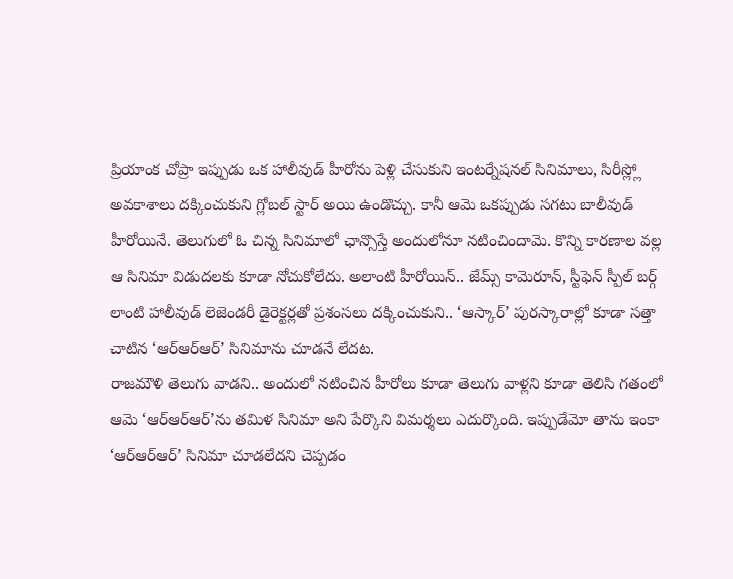ప్రియాంక చోప్రా ఇప్పుడు ఒక హాలీవుడ్ హీరోను పెళ్లి చేసుకుని ఇంటర్నేషనల్ సినిమాలు, సిరీస్ల్లో అవకాశాలు దక్కించుకుని గ్లోబల్ స్టార్ అయి ఉండొచ్చు. కానీ ఆమె ఒకప్పుడు సగటు బాలీవుడ్ హీరోయినే. తెలుగులో ఓ చిన్న సినిమాలో ఛాన్సొస్తే అందులోనూ నటించిందామె. కొన్ని కారణాల వల్ల ఆ సినిమా విడుదలకు కూడా నోచుకోలేదు. అలాంటి హీరోయిన్.. జేమ్స్ కామెరూన్, స్టీఫెన్ స్పీల్ బర్గ్ లాంటి హాలీవుడ్ లెజెండరీ డైరెక్టర్లతో ప్రశంసలు దక్కించుకుని.. ‘ఆస్కార్’ పురస్కారాల్లో కూడా సత్తా చాటిన ‘ఆర్ఆర్ఆర్’ సినిమాను చూడనే లేదట.
రాజమౌళి తెలుగు వాడని.. అందులో నటించిన హీరోలు కూడా తెలుగు వాళ్లని కూడా తెలిసి గతంలో ఆమె ‘ఆర్ఆర్ఆర్’ను తమిళ సినిమా అని పేర్కొని విమర్శలు ఎదుర్కొంది. ఇప్పుడేమో తాను ఇంకా ‘ఆర్ఆర్ఆర్’ సినిమా చూడలేదని చెప్పడం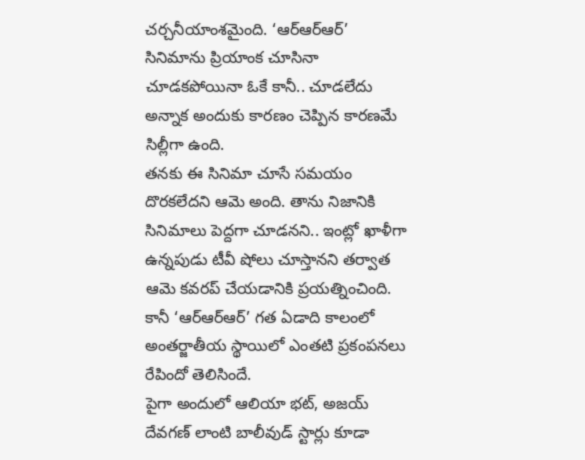చర్చనీయాంశమైంది. ‘ఆర్ఆర్ఆర్’ సినిమాను ప్రియాంక చూసినా చూడకపోయినా ఓకే కానీ.. చూడలేదు అన్నాక అందుకు కారణం చెప్పిన కారణమే సిల్లీగా ఉంది.
తనకు ఈ సినిమా చూసే సమయం దొరకలేదని ఆమె అంది. తాను నిజానికి సినిమాలు పెద్దగా చూడనని.. ఇంట్లో ఖాళీగా ఉన్నపుడు టీవీ షోలు చూస్తానని తర్వాత ఆమె కవరప్ చేయడానికి ప్రయత్నించింది. కానీ ‘ఆర్ఆర్ఆర్’ గత ఏడాది కాలంలో అంతర్జాతీయ స్థాయిలో ఎంతటి ప్రకంపనలు రేపిందో తెలిసిందే.
పైగా అందులో ఆలియా భట్, అజయ్ దేవగణ్ లాంటి బాలీవుడ్ స్టార్లు కూడా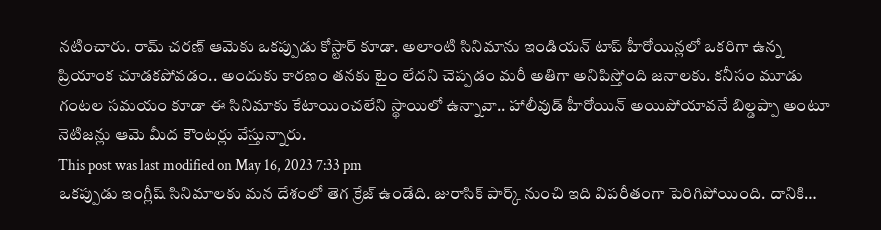నటించారు. రామ్ చరణ్ ఆమెకు ఒకప్పుడు కోస్టార్ కూడా. అలాంటి సినిమాను ఇండియన్ టాప్ హీరోయిన్లలో ఒకరిగా ఉన్న ప్రియాంక చూడకపోవడం.. అందుకు కారణం తనకు టైం లేదని చెప్పడం మరీ అతిగా అనిపిస్తోంది జనాలకు. కనీసం మూడు గంటల సమయం కూడా ఈ సినిమాకు కేటాయించలేని స్థాయిలో ఉన్నావా.. హాలీవుడ్ హీరోయిన్ అయిపోయావనే బిల్డప్పా అంటూ నెటిజన్లు ఆమె మీద కౌంటర్లు వేస్తున్నారు.
This post was last modified on May 16, 2023 7:33 pm
ఒకప్పుడు ఇంగ్లీష్ సినిమాలకు మన దేశంలో తెగ క్రేజ్ ఉండేది. జురాసిక్ పార్క్ నుంచి ఇది విపరీతంగా పెరిగిపోయింది. దానికి…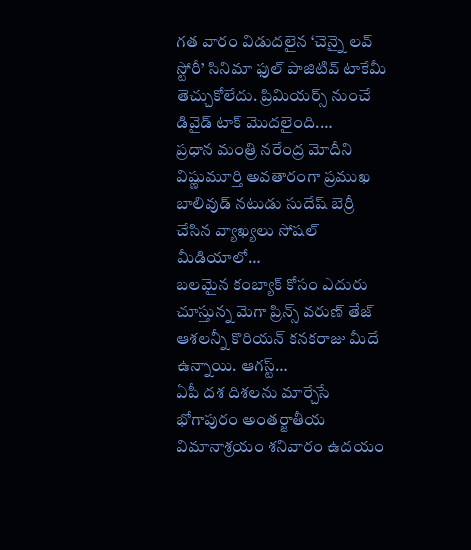గత వారం విడుదలైన ‘చెన్నై లవ్ స్టోరీ’ సినిమా ఫుల్ పాజిటివ్ టాకేమీ తెచ్చుకోలేదు. ప్రిమియర్స్ నుంచే డివైడ్ టాక్ మొదలైంది.…
ప్రధాన మంత్రి నరేంద్ర మోదీని విష్ణుమూర్తి అవతారంగా ప్రముఖ బాలివుడ్ నటుడు సుదేష్ బెర్రీ చేసిన వ్యాఖ్యలు సోషల్ మీడియాలో…
బలమైన కంబ్యాక్ కోసం ఎదురు చూస్తున్న మెగా ప్రిన్స్ వరుణ్ తేజ్ ఆశలన్నీ కొరియన్ కనకరాజు మీదే ఉన్నాయి. ఆగస్ట్…
ఏపీ దశ దిశలను మార్చేసే భోగాపురం అంతర్జాతీయ విమానాశ్రయం శనివారం ఉదయం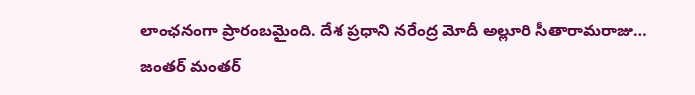లాంఛనంగా ప్రారంబమైంది. దేశ ప్రధాని నరేంద్ర మోదీ అల్లూరి సీతారామరాజు…
జంతర్ మంతర్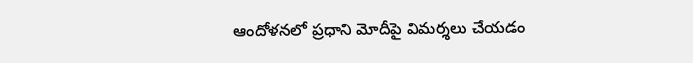ఆందోళనలో ప్రధాని మోదీపై విమర్శలు చేయడం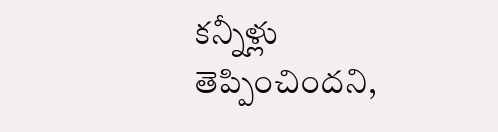కన్నీళ్లు తెప్పించిందని,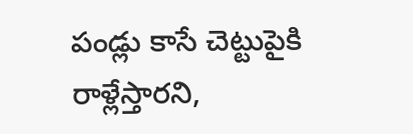పండ్లు కాసే చెట్టుపైకి రాళ్లేస్తారని,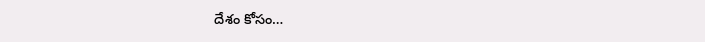దేశం కోసం…